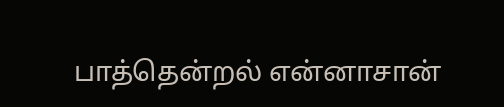பாத்தென்றல் என்னாசான்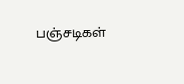பஞ்சடிகள்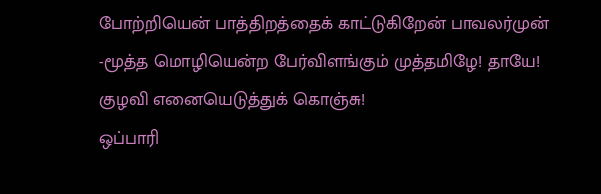போற்றியென் பாத்திறத்தைக் காட்டுகிறேன் பாவலர்முன் -மூத்த மொழியென்ற பேர்விளங்கும் முத்தமிழே! தாயே! குழவி எனையெடுத்துக் கொஞ்சு!
ஒப்பாரி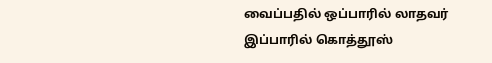வைப்பதில் ஒப்பாரில் லாதவர்
இப்பாரில் கொத்தூஸ்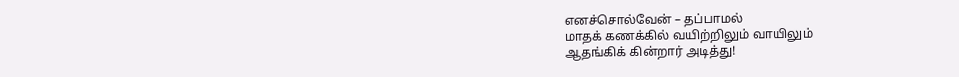எனச்சொல்வேன் – தப்பாமல்
மாதக் கணக்கில் வயிற்றிலும் வாயிலும்
ஆதங்கிக் கின்றார் அடித்து!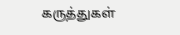கருத்துகள்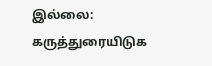இல்லை:
கருத்துரையிடுக